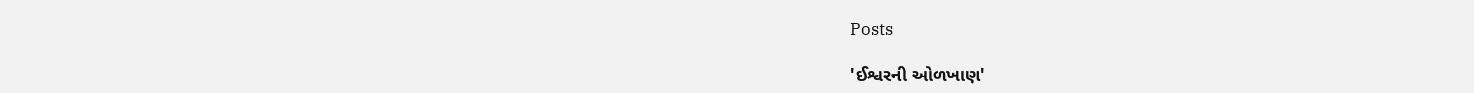Posts

'ઈશ્વરની ઓળખાણ'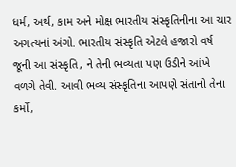ધર્મ, અર્થ, કામ અને મોક્ષ ભારતીય સંસ્કૃતિનીના આ ચાર અગત્યનાં અંગો. ભારતીય સંસ્કૃતિ એટલે હજારો વર્ષ જૂની આ સંસ્કૃતિ, ને તેની ભવ્યતા પણ ઉડીને આંખે વળગે તેવી. આવી ભવ્ય સંસ્કૃતિના આપણે સંતાનો તેના કર્મો,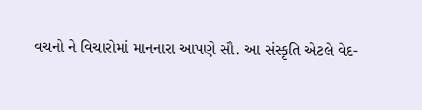વચનો ને વિચારોમાં માનનારા આપણે સૌ. આ સંસ્કૃતિ એટલે વેદ-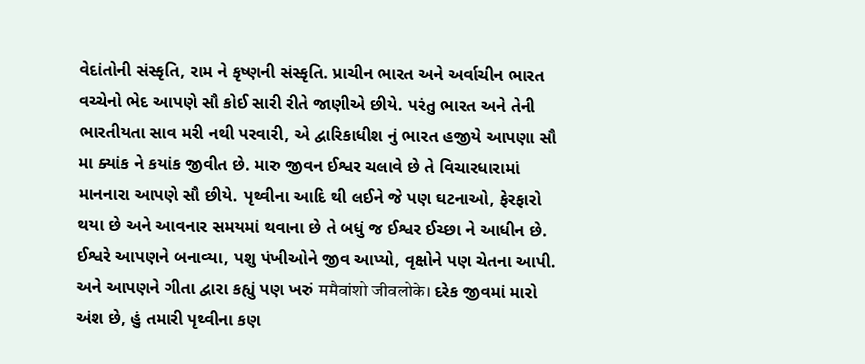વેદાંતોની સંસ્કૃતિ, રામ ને કૃષ્ણની સંસ્કૃતિ. પ્રાચીન ભારત અને અર્વાચીન ભારત વચ્ચેનો ભેદ આપણે સૌ કોઈ સારી રીતે જાણીએ છીયે. પરંતુ ભારત અને તેની ભારતીયતા સાવ મરી નથી પરવારી, એ દ્વારિકાધીશ નું ભારત હજીયે આપણા સૌ મા ક્યાંક ને કયાંક જીવીત છે. મારુ જીવન ઈશ્વર ચલાવે છે તે વિચારધારામાં માનનારા આપણે સૌ છીયે. પૃથ્વીના આદિ થી લઈને જે પણ ઘટનાઓ, ફેરફારો થયા છે અને આવનાર સમયમાં થવાના છે તે બધું જ ઈશ્વર ઈચ્છા ને આધીન છે.            ઈશ્વરે આપણને બનાવ્યા, પશુ પંખીઓને જીવ આપ્યો, વૃક્ષોને પણ ચેતના આપી. અને આપણને ગીતા દ્વારા કહ્યું પણ ખરું ममैवांशो जीवलोके। દરેક જીવમાં મારો અંશ છે, હું તમારી પૃથ્વીના કણ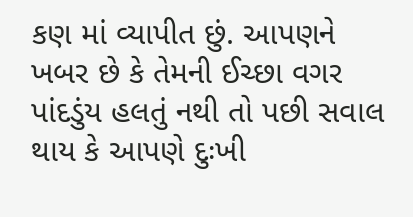કણ માં વ્યાપીત છું. આપણને ખબર છે કે તેમની ઈચ્છા વગર પાંદડુંય હલતું નથી તો પછી સવાલ થાય કે આપણે દુઃખી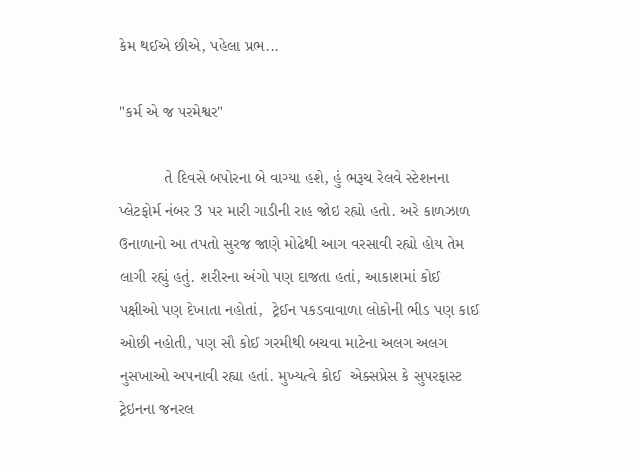કેમ થઈએ છીએ, પહેલા પ્રભ...

"કર્મ એ જ પરમેશ્વર"

          તે દિવસે બપોરના બે વાગ્યા હશે, હું ભરૂચ રેલવે સ્ટેશનના પ્લેટફોર્મ નંબર 3 પર મારી ગાડીની રાહ જોઇ રહ્યો હતો. અરે કાળઝાળ ઉનાળાનો આ તપતો સુરજ જાણે મોઢેથી આગ વરસાવી રહ્યો હોય તેમ લાગી રહ્યું હતું. શરીરના અંગો પણ દાજતા હતાં, આકાશમાં કોઈ પક્ષીઓ પણ દેખાતા નહોતાં,  ટ્રેઈન પકડવાવાળા લોકોની ભીડ પણ કાઈ ઓછી નહોતી, પણ સૌ કોઈ ગરમીથી બચવા માટેના અલગ અલગ નુસખાઓ અપનાવી રહ્યા હતાં. મુખ્યત્વે કોઈ  એક્સપ્રેસ કે સુપરફાસ્ટ ટ્રેઇનના જનરલ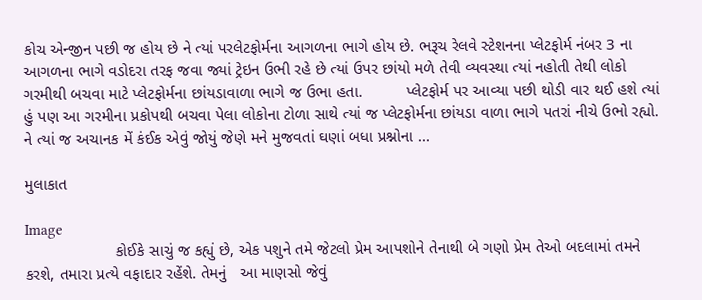કોચ એન્જીન પછી જ હોય છે ને ત્યાં પરલેટફોર્મના આગળના ભાગે હોય છે. ભરૂચ રેલવે સ્ટેશનના પ્લેટફોર્મ નંબર 3 ના આગળના ભાગે વડોદરા તરફ જવા જ્યાં ટ્રેઇન ઉભી રહે છે ત્યાં ઉપર છાંયો મળે તેવી વ્યવસ્થા ત્યાં નહોતી તેથી લોકો ગરમીથી બચવા માટે પ્લેટફોર્મના છાંયડાવાળા ભાગે જ ઉભા હતા.          પ્લેટફોર્મ પર આવ્યા પછી થોડી વાર થઈ હશે ત્યાં હું પણ આ ગરમીના પ્રકોપથી બચવા પેલા લોકોના ટોળા સાથે ત્યાં જ પ્લેટફોર્મના છાંયડા વાળા ભાગે પતરાં નીચે ઉભો રહ્યો. ને ત્યાં જ અચાનક મેં કંઈક એવું જોયું જેણે મને મુજવતાં ઘણાં બધા પ્રશ્નોના ...

મુલાકાત

Image
                    કોઈકે સાચું જ કહ્યું છે, એક પશુને તમે જેટલો પ્રેમ આપશોને તેનાથી બે ગણો પ્રેમ તેઓ બદલામાં તમને કરશે, તમારા પ્રત્યે વફાદાર રહેંશે. તેમનું   આ માણસો જેવું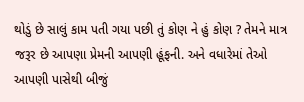થોડું છે સાલું કામ પતી ગયા પછી તું કોણ ને હું કોણ ? તેમને માત્ર જરૂર છે આપણા પ્રેમની આપણી હૂંફની. અને વધારેમાં તેઓ આપણી પાસેથી બીજું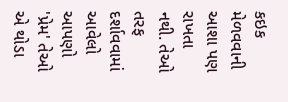કઇક મેળવવાની આશા પણ રાખતા નથી. તેઓ તરફ દર્શાવવામાં આવેલો આપણો 'પ્રેમ' તેઓ એ થોડા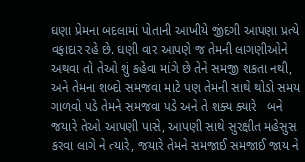ઘણા પ્રેમના બદલામાં પોતાની આખીયે જીંદગી આપણા પ્રત્યે વફાદાર રહે છે. ઘણી વાર આપણે જ તેમની લાગણીઓને અથવા તો તેઓ શું કહેવા માંગે છે તેને સમજી શકતા નથી, અને તેમના શબ્દો સમજવા માટે પણ તેમની સાથે થોડો સમય ગાળવો પડે તેમને સમજવા પડે અને તે શક્ય ક્યારે   બને જયારે તેઓ આપણી પાસે, આપણી સાથે સુરક્ષીત મહેસુસ કરવા લાગે ને ત્યારે, જયારે તેમને સમજાઈ સમજાઈ જાય ને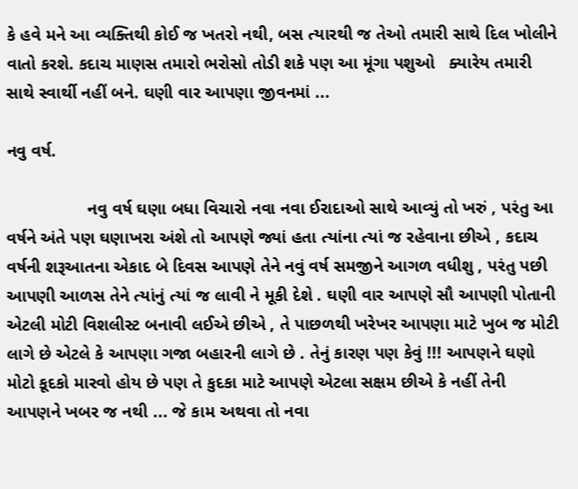કે હવે મને આ વ્યક્તિથી કોઈ જ ખતરો નથી, બસ ત્યારથી જ તેઓ તમારી સાથે દિલ ખોલીને વાતો કરશે. કદાચ માણસ તમારો ભરોસો તોડી શકે પણ આ મૂંગા પશુઓ   ક્યારેય તમારી સાથે સ્વાર્થી નહીં બને. ઘણી વાર આપણા જીવનમાં ...

નવુ વર્ષ.

                 નવુ વર્ષ ઘણા બધા વિચારો નવા નવા ઈરાદાઓ સાથે આવ્યું તો ખરું , પરંતુ આ વર્ષને અંતે પણ ઘણાખરા અંશે તો આપણે જ્યાં હતા ત્યાંના ત્યાં જ રહેવાના છીએ , કદાચ વર્ષની શરૂઆતના એકાદ બે દિવસ આપણે તેને નવું વર્ષ સમજીને આગળ વધીશુ , પરંતુ પછી આપણી આળસ તેને ત્યાંનું ત્યાં જ લાવી ને મૂકી દેશે . ઘણી વાર આપણે સૌ આપણી પોતાની એટલી મોટી વિશલીસ્ટ બનાવી લઈએ છીએ , તે પાછળથી ખરેખર આપણા માટે ખુબ જ મોટી લાગે છે એટલે કે આપણા ગજા બહારની લાગે છે . તેનું કારણ પણ કેવું !!! આપણને ઘણો મોટો કૂદકો મારવો હોય છે પણ તે કુદકા માટે આપણે એટલા સક્ષમ છીએ કે નહીં તેની આપણને ખબર જ નથી ... જે કામ અથવા તો નવા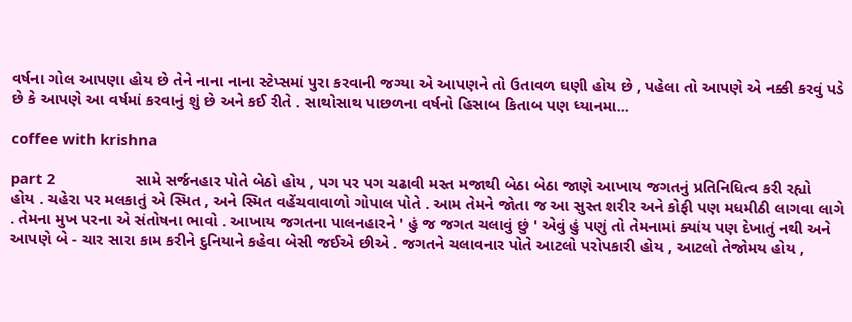વર્ષના ગોલ આપણા હોય છે તેને નાના નાના સ્ટેપ્સમાં પુરા કરવાની જગ્યા એ આપણને તો ઉતાવળ ઘણી હોય છે , પહેલા તો આપણે એ નક્કી કરવું પડે છે કે આપણે આ વર્ષમાં કરવાનું શું છે અને કઈ રીતે . સાથોસાથ પાછળના વર્ષનો હિસાબ કિતાબ પણ ધ્યાનમા...

coffee with krishna

part 2                    સામે સર્જનહાર પોતે બેઠો હોય , પગ પર પગ ચઢાવી મસ્ત મજાથી બેઠા બેઠા જાણે આખાય જગતનું પ્રતિનિધિત્વ કરી રહ્યો   હોય . ચહેરા પર મલકાતું એ સ્મિત , અને સ્મિત વહેંચવાવાળો ગોપાલ પોતે . આમ તેમને જોતા જ આ સુસ્ત શરીર અને કોફી પણ મધમીઠી લાગવા લાગે . તેમના મુખ પરના એ સંતોષના ભાવો . આખાય જગતના પાલનહારને ' હું જ જગત ચલાવું છું ' એવું હું પણું તો તેમનામાં ક્યાંય પણ દેખાતું નથી અને આપણે બે - ચાર સારા કામ કરીને દુનિયાને કહેવા બેસી જઈએ છીએ . જગતને ચલાવનાર પોતે આટલો પરોપકારી હોય , આટલો તેજોમય હોય ,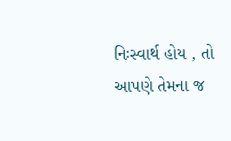નિઃસ્વાર્થ હોય , તો આપણે તેમના જ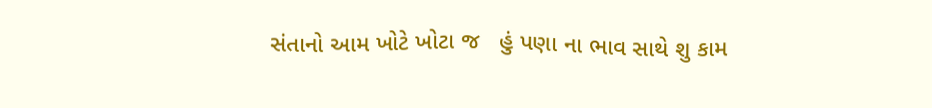સંતાનો આમ ખોટે ખોટા જ   હું પણા ના ભાવ સાથે શુ કામ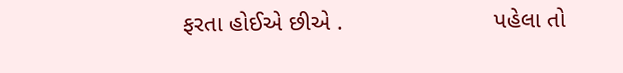ફરતા હોઈએ છીએ .                       પહેલા તો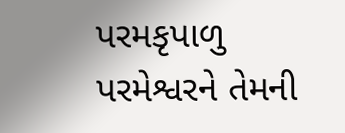પરમકૃપાળુ પરમેશ્વરને તેમની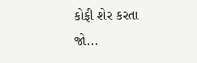કોફી શેર કરતા જો...